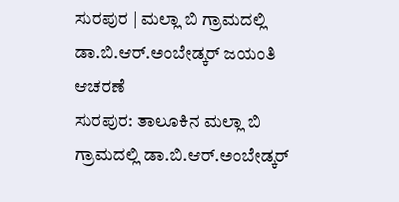ಸುರಪುರ | ಮಲ್ಲಾ ಬಿ ಗ್ರಾಮದಲ್ಲಿ ಡಾ.ಬಿ.ಆರ್.ಅಂಬೇಡ್ಕರ್ ಜಯಂತಿ ಆಚರಣೆ
ಸುರಪುರ: ತಾಲೂಕಿನ ಮಲ್ಲಾ ಬಿ ಗ್ರಾಮದಲ್ಲಿ ಡಾ.ಬಿ.ಆರ್.ಅಂಬೇಡ್ಕರ್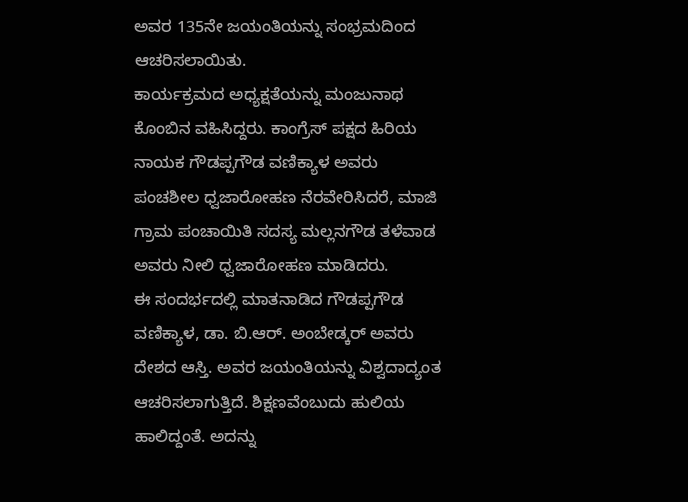ಅವರ 135ನೇ ಜಯಂತಿಯನ್ನು ಸಂಭ್ರಮದಿಂದ ಆಚರಿಸಲಾಯಿತು.
ಕಾರ್ಯಕ್ರಮದ ಅಧ್ಯಕ್ಷತೆಯನ್ನು ಮಂಜುನಾಥ ಕೊಂಬಿನ ವಹಿಸಿದ್ದರು. ಕಾಂಗ್ರೆಸ್ ಪಕ್ಷದ ಹಿರಿಯ ನಾಯಕ ಗೌಡಪ್ಪಗೌಡ ವಣಿಕ್ಯಾಳ ಅವರು ಪಂಚಶೀಲ ಧ್ವಜಾರೋಹಣ ನೆರವೇರಿಸಿದರೆ, ಮಾಜಿ ಗ್ರಾಮ ಪಂಚಾಯಿತಿ ಸದಸ್ಯ ಮಲ್ಲನಗೌಡ ತಳೆವಾಡ ಅವರು ನೀಲಿ ಧ್ವಜಾರೋಹಣ ಮಾಡಿದರು.
ಈ ಸಂದರ್ಭದಲ್ಲಿ ಮಾತನಾಡಿದ ಗೌಡಪ್ಪಗೌಡ ವಣಿಕ್ಯಾಳ, ಡಾ. ಬಿ.ಆರ್. ಅಂಬೇಡ್ಕರ್ ಅವರು ದೇಶದ ಆಸ್ತಿ. ಅವರ ಜಯಂತಿಯನ್ನು ವಿಶ್ವದಾದ್ಯಂತ ಆಚರಿಸಲಾಗುತ್ತಿದೆ. ಶಿಕ್ಷಣವೆಂಬುದು ಹುಲಿಯ ಹಾಲಿದ್ದಂತೆ. ಅದನ್ನು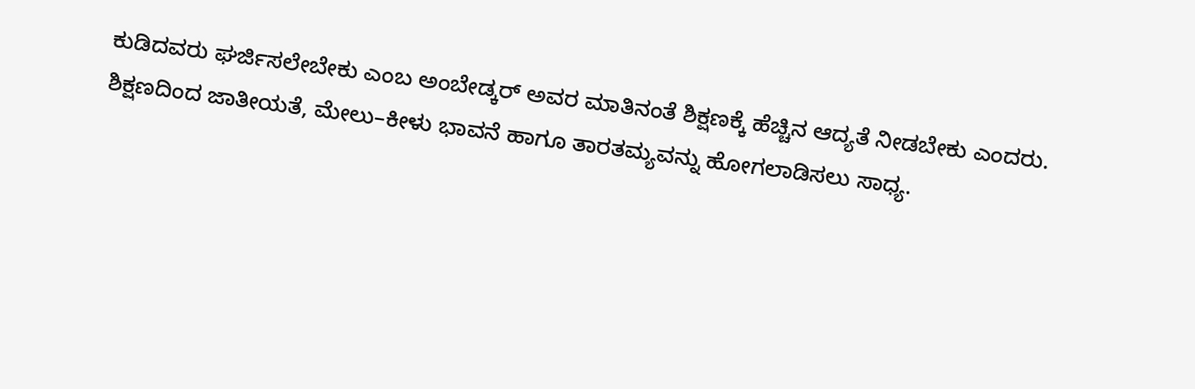ಕುಡಿದವರು ಘರ್ಜಿಸಲೇಬೇಕು ಎಂಬ ಅಂಬೇಡ್ಕರ್ ಅವರ ಮಾತಿನಂತೆ ಶಿಕ್ಷಣಕ್ಕೆ ಹೆಚ್ಚಿನ ಆದ್ಯತೆ ನೀಡಬೇಕು ಎಂದರು.
ಶಿಕ್ಷಣದಿಂದ ಜಾತೀಯತೆ, ಮೇಲು–ಕೀಳು ಭಾವನೆ ಹಾಗೂ ತಾರತಮ್ಯವನ್ನು ಹೋಗಲಾಡಿಸಲು ಸಾಧ್ಯ.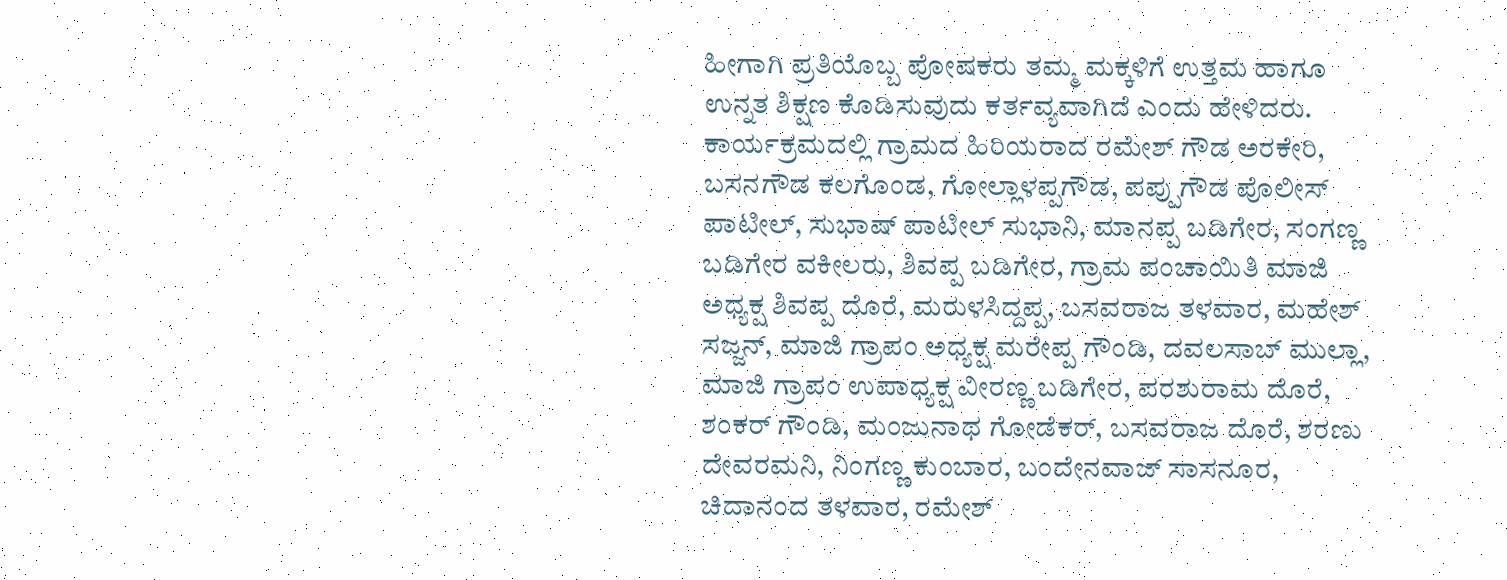ಹೀಗಾಗಿ ಪ್ರತಿಯೊಬ್ಬ ಪೋಷಕರು ತಮ್ಮ ಮಕ್ಕಳಿಗೆ ಉತ್ತಮ ಹಾಗೂ ಉನ್ನತ ಶಿಕ್ಷಣ ಕೊಡಿಸುವುದು ಕರ್ತವ್ಯವಾಗಿದೆ ಎಂದು ಹೇಳಿದರು.
ಕಾರ್ಯಕ್ರಮದಲ್ಲಿ ಗ್ರಾಮದ ಹಿರಿಯರಾದ ರಮೇಶ್ ಗೌಡ ಅರಕೇರಿ, ಬಸನಗೌಡ ಕಲಗೊಂಡ, ಗೋಲ್ಲಾಳಪ್ಪಗೌಡ, ಪಪ್ಪುಗೌಡ ಪೊಲೀಸ್ ಪಾಟೀಲ್, ಸುಭಾಷ್ ಪಾಟೀಲ್ ಸುಭಾನಿ, ಮಾನಪ್ಪ ಬಡಿಗೇರ, ಸಂಗಣ್ಣ ಬಡಿಗೇರ ವಕೀಲರು, ಶಿವಪ್ಪ ಬಡಿಗೇರ, ಗ್ರಾಮ ಪಂಚಾಯಿತಿ ಮಾಜಿ ಅಧ್ಯಕ್ಷ ಶಿವಪ್ಪ ದೊರೆ, ಮರುಳಸಿದ್ದಪ್ಪ, ಬಸವರಾಜ ತಳವಾರ, ಮಹೇಶ್ ಸಜ್ಜನ್, ಮಾಜಿ ಗ್ರಾಪಂ ಅಧ್ಯಕ್ಷ ಮರೇಪ್ಪ ಗೌಂಡಿ, ದವಲಸಾಬ್ ಮುಲ್ಲಾ, ಮಾಜಿ ಗ್ರಾಪಂ ಉಪಾಧ್ಯಕ್ಷ ವೀರಣ್ಣ ಬಡಿಗೇರ, ಪರಶುರಾಮ ದೊರೆ, ಶಂಕರ್ ಗೌಂಡಿ, ಮಂಜುನಾಥ ಗೋಡೆಕರ್, ಬಸವರಾಜ ದೊರೆ, ಶರಣು ದೇವರಮನಿ, ನಿಂಗಣ್ಣ ಕುಂಬಾರ, ಬಂದೇನವಾಜ್ ಸಾಸನೂರ, ಚಿದಾನಂದ ತಳವಾರ, ರಮೇಶ್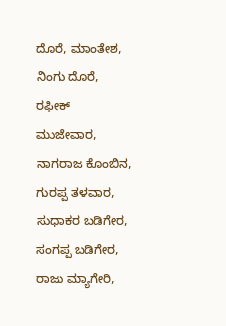ದೊರೆ, ಮಾಂತೇಶ, ನಿಂಗು ದೊರೆ, ರಫೀಕ್ ಮುಜೇವಾರ, ನಾಗರಾಜ ಕೊಂಬಿನ, ಗುರಪ್ಪ ತಳವಾರ, ಸುಧಾಕರ ಬಡಿಗೇರ, ಸಂಗಪ್ಪ ಬಡಿಗೇರ, ರಾಜು ಮ್ಯಾಗೇರಿ,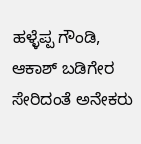ಹಳ್ಳೆಪ್ಪ ಗೌಂಡಿ, ಆಕಾಶ್ ಬಡಿಗೇರ ಸೇರಿದಂತೆ ಅನೇಕರು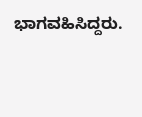ಭಾಗವಹಿಸಿದ್ದರು.